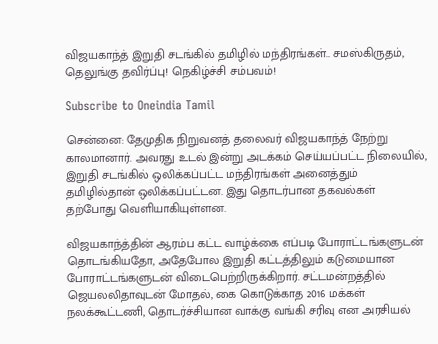விஜயகாந்த் இறுதி சடங்கில் தமிழில் மந்திரங்கள்.. சமஸ்கிருதம், தெலுங்கு தவிர்ப்பு! நெகிழ்ச்சி சம்பவம்!

Subscribe to Oneindia Tamil

சென்னை: தேமுதிக நிறுவனத் தலைவர் விஜயகாந்த் நேற்று காலமானார். அவரது உடல் இன்று அடக்கம் செய்யப்பட்ட நிலையில், இறுதி சடங்கில் ஒலிக்கப்பட்ட மந்திரங்கள் அனைத்தும் தமிழில்தான் ஒலிக்கப்பட்டன. இது தொடர்பான தகவல்கள் தற்போது வெளியாகியுள்ளன.

விஜயகாந்த்தின் ஆரம்ப கட்ட வாழ்க்கை எப்படி போராட்டங்களுடன் தொடங்கியதோ, அதேபோல இறுதி கட்டத்திலும் கடுமையான போராட்டங்களுடன் விடைபெற்றிருக்கிறார். சட்டமன்றத்தில் ஜெயலலிதாவுடன் மோதல், கை கொடுக்காத 2016 மக்கள் நலக்கூட்டணி, தொடர்ச்சியான வாக்கு வங்கி சரிவு என அரசியல்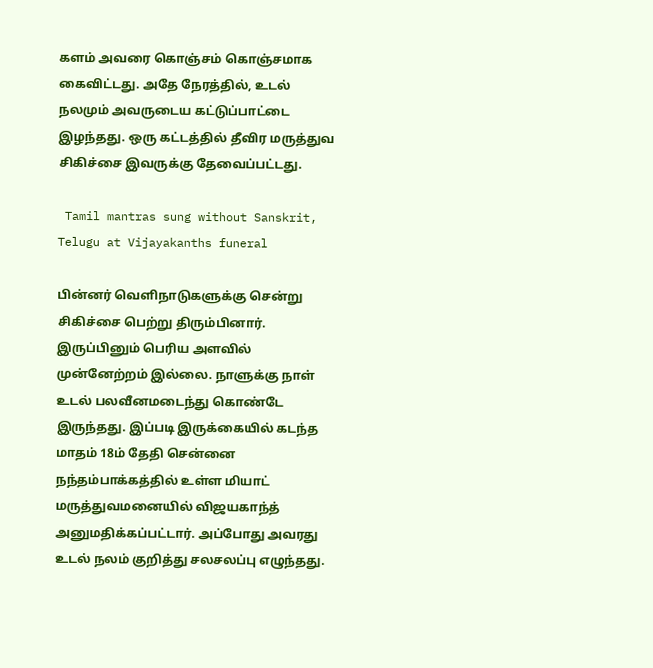களம் அவரை கொஞ்சம் கொஞ்சமாக கைவிட்டது. அதே நேரத்தில், உடல் நலமும் அவருடைய கட்டுப்பாட்டை இழந்தது. ஒரு கட்டத்தில் தீவிர மருத்துவ சிகிச்சை இவருக்கு தேவைப்பட்டது.

 Tamil mantras sung without Sanskrit, Telugu at Vijayakanths funeral

பின்னர் வெளிநாடுகளுக்கு சென்று சிகிச்சை பெற்று திரும்பினார். இருப்பினும் பெரிய அளவில் முன்னேற்றம் இல்லை. நாளுக்கு நாள் உடல் பலவீனமடைந்து கொண்டே இருந்தது. இப்படி இருக்கையில் கடந்த மாதம் 18ம் தேதி சென்னை நந்தம்பாக்கத்தில் உள்ள மியாட் மருத்துவமனையில் விஜயகாந்த் அனுமதிக்கப்பட்டார். அப்போது அவரது உடல் நலம் குறித்து சலசலப்பு எழுந்தது.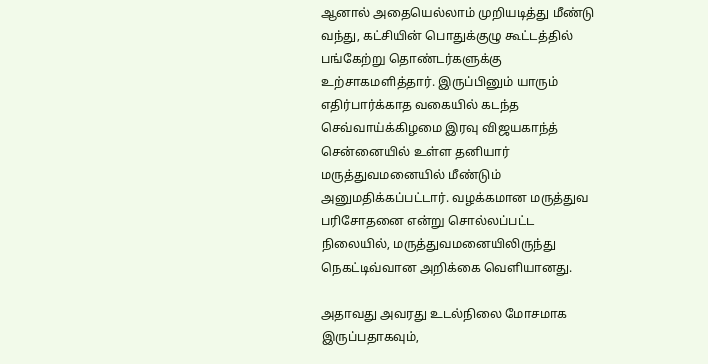ஆனால் அதையெல்லாம் முறியடித்து மீண்டு வந்து, கட்சியின் பொதுக்குழு கூட்டத்தில் பங்கேற்று தொண்டர்களுக்கு உற்சாகமளித்தார். இருப்பினும் யாரும் எதிர்பார்க்காத வகையில் கடந்த செவ்வாய்க்கிழமை இரவு விஜயகாந்த் சென்னையில் உள்ள தனியார் மருத்துவமனையில் மீண்டும் அனுமதிக்கப்பட்டார். வழக்கமான மருத்துவ பரிசோதனை என்று சொல்லப்பட்ட நிலையில், மருத்துவமனையிலிருந்து நெகட்டிவ்வான அறிக்கை வெளியானது.

அதாவது அவரது உடல்நிலை மோசமாக இருப்பதாகவும்,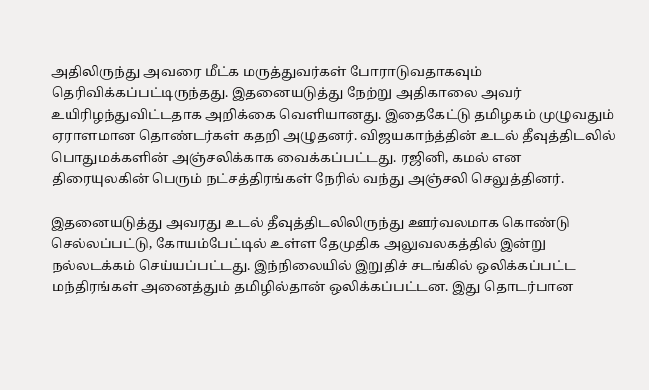அதிலிருந்து அவரை மீட்க மருத்துவர்கள் போராடுவதாகவும் தெரிவிக்கப்பட்டிருந்தது. இதனையடுத்து நேற்று அதிகாலை அவர் உயிரிழந்துவிட்டதாக அறிக்கை வெளியானது. இதைகேட்டு தமிழகம் முழுவதும் ஏராளமான தொண்டர்கள் கதறி அழுதனர். விஜயகாந்த்தின் உடல் தீவுத்திடலில் பொதுமக்களின் அஞ்சலிக்காக வைக்கப்பட்டது. ரஜினி, கமல் என திரையுலகின் பெரும் நட்சத்திரங்கள் நேரில் வந்து அஞ்சலி செலுத்தினர்.

இதனையடுத்து அவரது உடல் தீவுத்திடலிலிருந்து ஊர்வலமாக கொண்டு செல்லப்பட்டு, கோயம்பேட்டில் உள்ள தேமுதிக அலுவலகத்தில் இன்று நல்லடக்கம் செய்யப்பட்டது. இந்நிலையில் இறுதிச் சடங்கில் ஒலிக்கப்பட்ட மந்திரங்கள் அனைத்தும் தமிழில்தான் ஒலிக்கப்பட்டன. இது தொடர்பான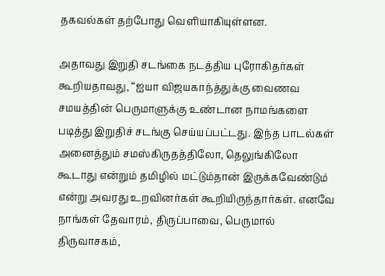தகவல்கள் தற்போது வெளியாகியுள்ளன.

அதாவது இறுதி சடங்கை நடத்திய புரோகிதர்கள் கூறியதாவது, “ஐயா விஜயகாந்த்துக்கு வைணவ சமயத்தின் பெருமாளுக்கு உண்டான நாமங்களை படித்து இறுதிச் சடங்கு செய்யப்பட்டது. இந்த பாடல்கள் அனைத்தும் சமஸ்கிருதத்திலோ, தெலுங்கிலோ கூடாது என்றும் தமிழில் மட்டும்தான் இருக்கவேண்டும் என்று அவரது உறவினர்கள் கூறியிருந்தார்கள். எனவே நாங்கள் தேவாரம், திருப்பாவை, பெருமால் திருவாசகம்,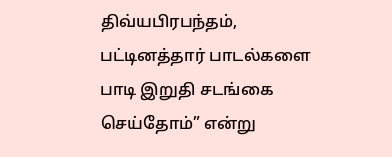திவ்யபிரபந்தம், பட்டினத்தார் பாடல்களை பாடி இறுதி சடங்கை செய்தோம்” என்று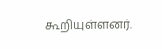கூறியுள்ளனர்.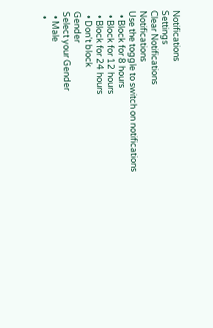Notifications
Settings
Clear Notifications
Notifications
Use the toggle to switch on notifications
  • Block for 8 hours
  • Block for 12 hours
  • Block for 24 hours
  • Don't block
Gender
Select your Gender
  • Male
  •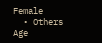Female
  • Others
Age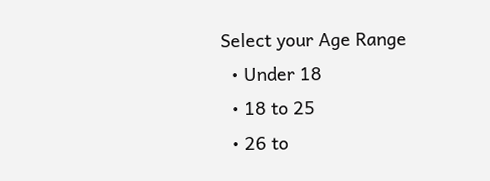Select your Age Range
  • Under 18
  • 18 to 25
  • 26 to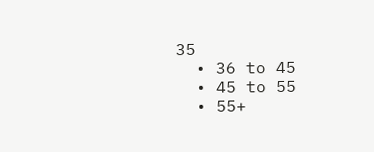35
  • 36 to 45
  • 45 to 55
  • 55+